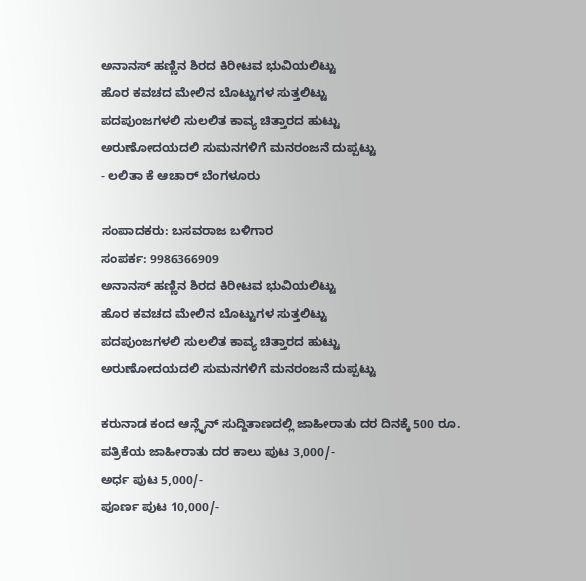ಅನಾನಸ್ ಹಣ್ಣಿನ ಶಿರದ ಕಿರೀಟವ ಭುವಿಯಲಿಟ್ಟು
ಹೊರ ಕವಚದ ಮೇಲಿನ ಬೊಟ್ಟುಗಳ ಸುತ್ತಲಿಟ್ಟು
ಪದಪುಂಜಗಳಲಿ ಸುಲಲಿತ ಕಾವ್ಯ ಚಿತ್ತಾರದ ಹುಟ್ಟು
ಅರುಣೋದಯದಲಿ ಸುಮನಗಳಿಗೆ ಮನರಂಜನೆ ದುಪ್ಪಟ್ಟು
- ಲಲಿತಾ ಕೆ ಆಚಾರ್ ಬೆಂಗಳೂರು

ಸಂಪಾದಕರು: ಬಸವರಾಜ ಬಳಿಗಾರ
ಸಂಪರ್ಕ: 9986366909
ಅನಾನಸ್ ಹಣ್ಣಿನ ಶಿರದ ಕಿರೀಟವ ಭುವಿಯಲಿಟ್ಟು
ಹೊರ ಕವಚದ ಮೇಲಿನ ಬೊಟ್ಟುಗಳ ಸುತ್ತಲಿಟ್ಟು
ಪದಪುಂಜಗಳಲಿ ಸುಲಲಿತ ಕಾವ್ಯ ಚಿತ್ತಾರದ ಹುಟ್ಟು
ಅರುಣೋದಯದಲಿ ಸುಮನಗಳಿಗೆ ಮನರಂಜನೆ ದುಪ್ಪಟ್ಟು

ಕರುನಾಡ ಕಂದ ಆನ್ಲೈನ್ ಸುದ್ದಿತಾಣದಲ್ಲಿ ಜಾಹೀರಾತು ದರ ದಿನಕ್ಕೆ 500 ರೂ.
ಪತ್ರಿಕೆಯ ಜಾಹೀರಾತು ದರ ಕಾಲು ಪುಟ 3,000/-
ಅರ್ಧ ಪುಟ 5,000/-
ಪೂರ್ಣ ಪುಟ 10,000/-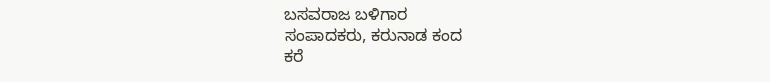ಬಸವರಾಜ ಬಳಿಗಾರ
ಸಂಪಾದಕರು, ಕರುನಾಡ ಕಂದ
ಕರೆ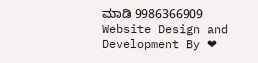ಮಾಡಿ 9986366909
Website Design and Development By ❤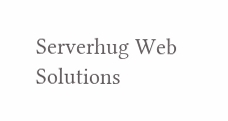Serverhug Web Solutions